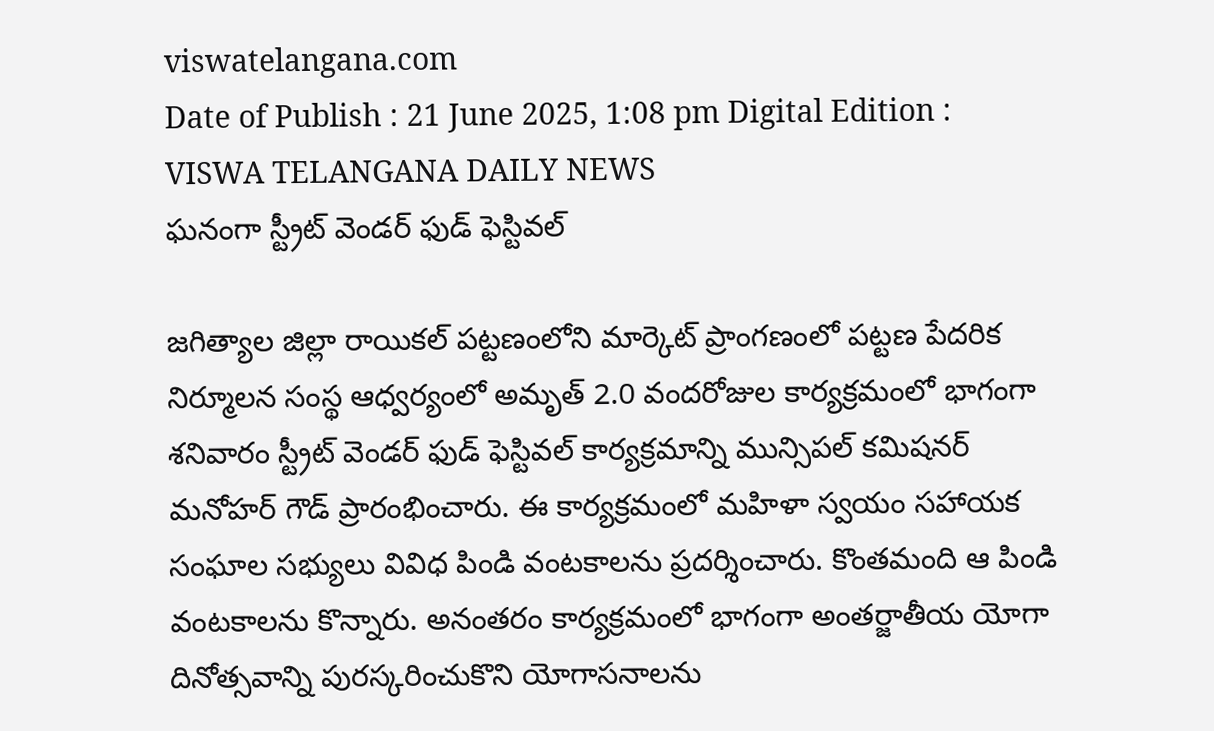viswatelangana.com
Date of Publish : 21 June 2025, 1:08 pm Digital Edition : VISWA TELANGANA DAILY NEWS
ఘనంగా స్ట్రీట్ వెండర్ ఫుడ్ ఫెస్టివల్

జగిత్యాల జిల్లా రాయికల్ పట్టణంలోని మార్కెట్ ప్రాంగణంలో పట్టణ పేదరిక నిర్మూలన సంస్థ ఆధ్వర్యంలో అమృత్ 2.0 వందరోజుల కార్యక్రమంలో భాగంగా శనివారం స్ట్రీట్ వెండర్ ఫుడ్ ఫెస్టివల్ కార్యక్రమాన్ని మున్సిపల్ కమిషనర్ మనోహర్ గౌడ్ ప్రారంభించారు. ఈ కార్యక్రమంలో మహిళా స్వయం సహాయక సంఘాల సభ్యులు వివిధ పిండి వంటకాలను ప్రదర్శించారు. కొంతమంది ఆ పిండి వంటకాలను కొన్నారు. అనంతరం కార్యక్రమంలో భాగంగా అంతర్జాతీయ యోగా దినోత్సవాన్ని పురస్కరించుకొని యోగాసనాలను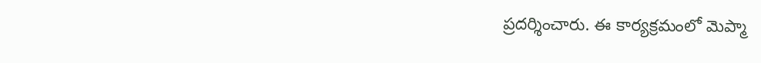ప్రదర్శించారు. ఈ కార్యక్రమంలో మెప్మా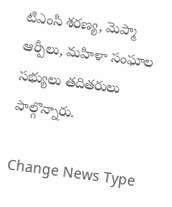టిఎంసి శరణ్య, మెప్మా ఆర్పీలు, మహిళా సంఘాల సభ్యులు తదితరులు పాల్గొన్నారు.

Change News Type